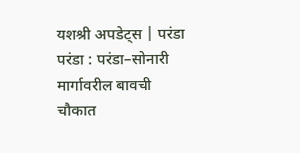यशश्री अपडेट्स | परंडा
परंडा : परंडा–सोनारी मार्गावरील बावची चौकात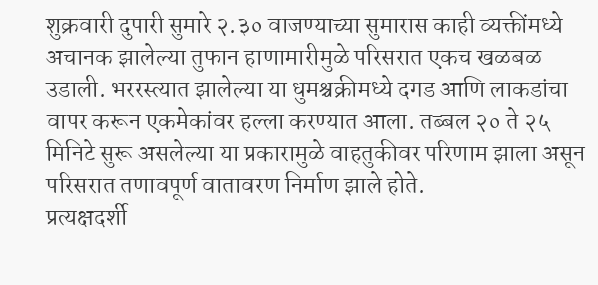शुक्रवारी दुपारी सुमारे २.३० वाजण्याच्या सुमारास काही व्यक्तींमध्ये अचानक झालेल्या तुफान हाणामारीमुळे परिसरात एकच खळबळ उडाली. भररस्त्यात झालेल्या या धुमश्चक्रीमध्ये दगड आणि लाकडांचा वापर करून एकमेकांवर हल्ला करण्यात आला. तब्बल २० ते २५ मिनिटे सुरू असलेल्या या प्रकारामुळे वाहतुकीवर परिणाम झाला असून परिसरात तणावपूर्ण वातावरण निर्माण झाले होते.
प्रत्यक्षदर्शी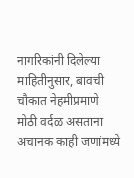नागरिकांनी दिलेल्या माहितीनुसार, बावची चौकात नेहमीप्रमाणे मोठी वर्दळ असताना अचानक काही जणांमध्ये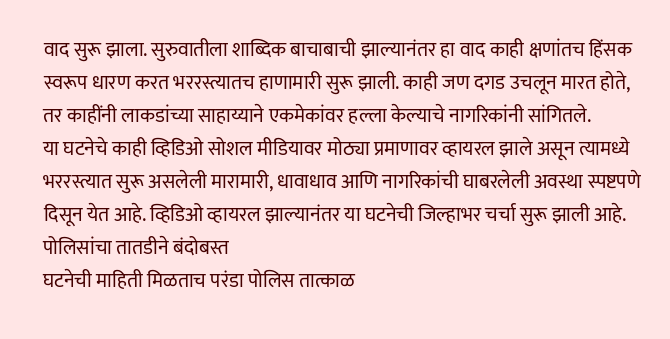वाद सुरू झाला. सुरुवातीला शाब्दिक बाचाबाची झाल्यानंतर हा वाद काही क्षणांतच हिंसक स्वरूप धारण करत भररस्त्यातच हाणामारी सुरू झाली. काही जण दगड उचलून मारत होते, तर काहींनी लाकडांच्या साहाय्याने एकमेकांवर हल्ला केल्याचे नागरिकांनी सांगितले.
या घटनेचे काही व्हिडिओ सोशल मीडियावर मोठ्या प्रमाणावर व्हायरल झाले असून त्यामध्ये भररस्त्यात सुरू असलेली मारामारी, धावाधाव आणि नागरिकांची घाबरलेली अवस्था स्पष्टपणे दिसून येत आहे. व्हिडिओ व्हायरल झाल्यानंतर या घटनेची जिल्हाभर चर्चा सुरू झाली आहे.
पोलिसांचा तातडीने बंदोबस्त
घटनेची माहिती मिळताच परंडा पोलिस तात्काळ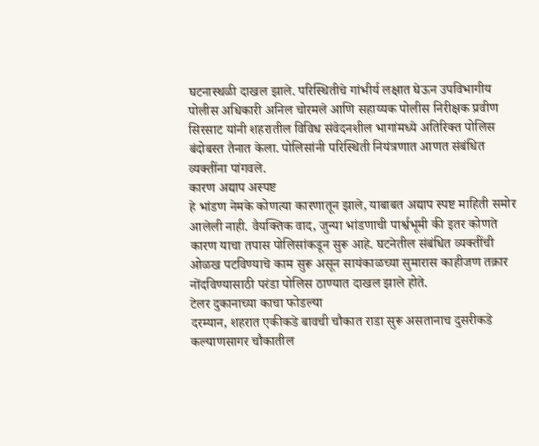घटनास्थळी दाखल झाले. परिस्थितीचे गांभीर्य लक्षात घेऊन उपविभागीय पोलीस अधिकारी अनिल चोरमले आणि सहाय्यक पोलीस निरीक्षक प्रवीण सिरसाट यांनी शहरातील विविध संवेदनशील भागांमध्ये अतिरिक्त पोलिस बंदोबस्त तैनात केला. पोलिसांनी परिस्थिती नियंत्रणात आणत संबंधित व्यक्तींना पांगवले.
कारण अद्याप अस्पष्ट
हे भांडण नेमके कोणत्या कारणातून झाले, याबाबत अद्याप स्पष्ट माहिती समोर आलेली नाही. वैयक्तिक वाद, जुन्या भांडणाची पार्श्वभूमी की इतर कोणते कारण याचा तपास पोलिसांकडून सुरू आहे. घटनेतील संबंधित व्यक्तींची ओळख पटविण्याचे काम सुरू असून सायंकाळच्या सुमारास काहीजण तक्रार नोंदविण्यासाठी परंडा पोलिस ठाण्यात दाखल झाले होते.
टेलर दुकानाच्या काचा फोडल्या
दरम्यान, शहरात एकीकडे बावची चौकात राडा सुरू असतानाच दुसरीकडे कल्याणसागर चौकातील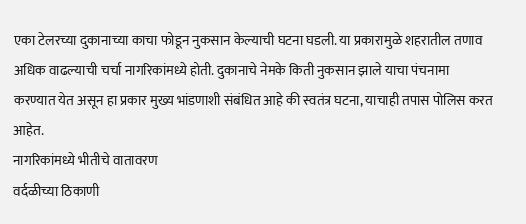एका टेलरच्या दुकानाच्या काचा फोडून नुकसान केल्याची घटना घडली. या प्रकारामुळे शहरातील तणाव अधिक वाढल्याची चर्चा नागरिकांमध्ये होती. दुकानाचे नेमके किती नुकसान झाले याचा पंचनामा करण्यात येत असून हा प्रकार मुख्य भांडणाशी संबंधित आहे की स्वतंत्र घटना, याचाही तपास पोलिस करत आहेत.
नागरिकांमध्ये भीतीचे वातावरण
वर्दळीच्या ठिकाणी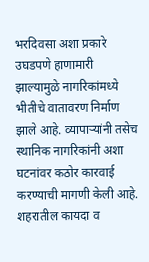भरदिवसा अशा प्रकारे उघडपणे हाणामारी झाल्यामुळे नागरिकांमध्ये भीतीचे वातावरण निर्माण झाले आहे. व्यापाऱ्यांनी तसेच स्थानिक नागरिकांनी अशा घटनांवर कठोर कारवाई करण्याची मागणी केली आहे. शहरातील कायदा व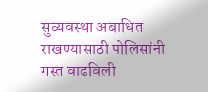सुव्यवस्था अबाधित राखण्यासाठी पोलिसांनी गस्त वाढविली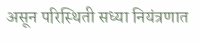असून परिस्थिती सध्या नियंत्रणात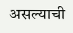असल्याची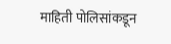माहिती पोलिसांकडून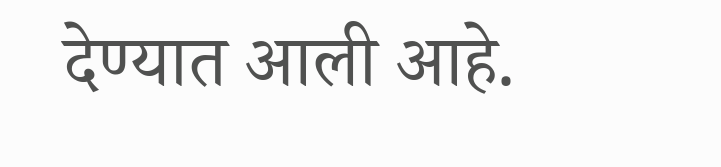देण्यात आली आहे.